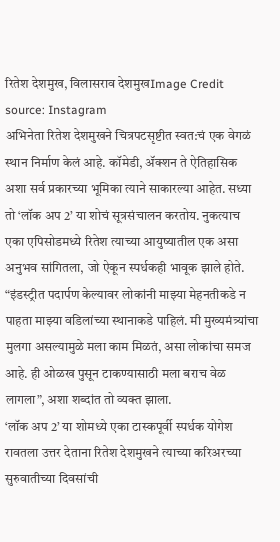रितेश देशमुख, विलासराव देशमुखImage Credit source: Instagram
अभिनेता रितेश देशमुखने चित्रपटसृष्टीत स्वत:चं एक वेगळं स्थान निर्माण केलं आहे. कॉमेडी, ॲक्शन ते ऐतिहासिक अशा सर्व प्रकारच्या भूमिका त्याने साकारल्या आहेत. सध्या तो ‘लॉक अप 2’ या शोचं सूत्रसंचालन करतोय. नुकत्याच एका एपिसोडमध्ये रितेश त्याच्या आयुष्यातील एक असा अनुभव सांगितला, जो ऐकून स्पर्धकही भावूक झाले होते. “इंडस्ट्रीत पदार्पण केल्यावर लोकांनी माझ्या मेहनतीकडे न पाहता माझ्या वडिलांच्या स्थानाकडे पाहिलं. मी मुख्यमंत्र्यांचा मुलगा असल्यामुळे मला काम मिळतं, असा लोकांचा समज आहे. ही ओळख पुसून टाकण्यासाठी मला बराच वेळ लागला”, अशा शब्दांत तो व्यक्त झाला.
‘लॉक अप 2’ या शोमध्ये एका टास्कपूर्वी स्पर्धक योगेश रावतला उत्तर देताना रितेश देशमुखने त्याच्या करिअरच्या सुरुवातीच्या दिवसांची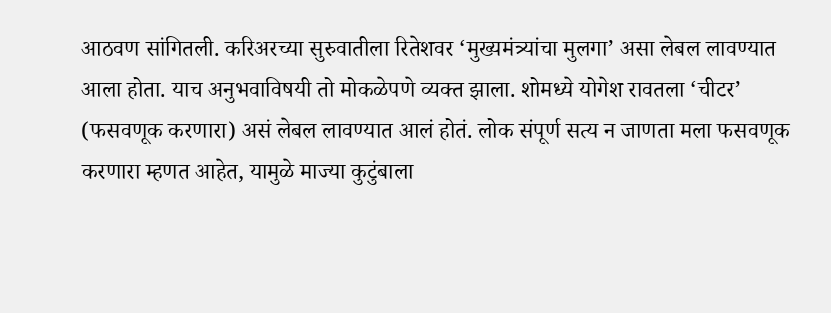आठवण सांगितली. करिअरच्या सुरुवातीला रितेशवर ‘मुख्यमंत्र्यांचा मुलगा’ असा लेबल लावण्यात आला होता. याच अनुभवाविषयी तो मोकळेपणे व्यक्त झाला. शोमध्ये योगेश रावतला ‘चीटर’ (फसवणूक करणारा) असं लेबल लावण्यात आलं होतं. लोक संपूर्ण सत्य न जाणता मला फसवणूक करणारा म्हणत आहेत, यामुळे माज्या कुटुंबाला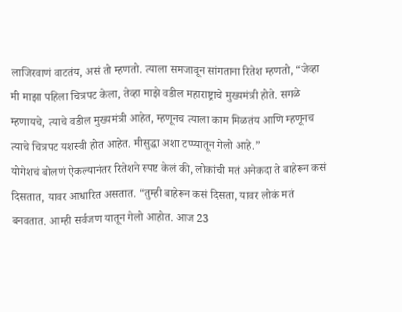लाजिरवाणं वाटतंय, असं तो म्हणतो. त्याला समजावून सांगताना रितेश म्हणतो, “जेव्हा मी माझा पहिला चित्रपट केला, तेव्हा माझे वडील महाराष्ट्राचे मुख्यमंत्री होते. सगळे म्हणायचे, त्याचे वडील मुख्यमंत्री आहेत, म्हणूनच त्याला काम मिळतंय आणि म्हणूनच त्याचे चित्रपट यशस्वी होत आहेत. मीसुद्धा अशा टप्प्यातून गेलो आहे.”
योगेशचं बोलणं ऐकल्यानंतर रितेशने स्पष्ट केलं की, लोकांची मतं अनेकदा ते बाहेरून कसं दिसतात, यावर आधारित असतात. “तुम्ही बाहेरून कसं दिसता, यावर लोकं मतं बनवतात. आम्ही सर्वजण यातून गेलो आहोत. आज 23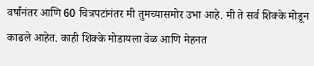वर्षांनंतर आणि 60 चित्रपटांनंतर मी तुमच्यासमोर उभा आहे. मी ते सर्व शिक्के मोडून काढले आहेत. काही शिक्के मोडायला वेळ आणि मेहनत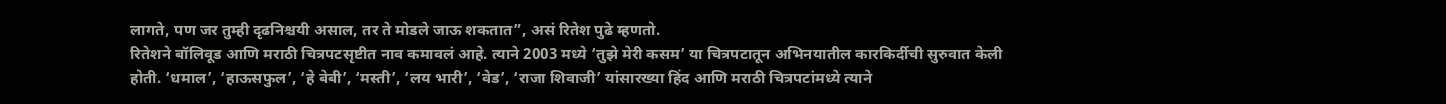लागते, पण जर तुम्ही दृढनिश्चयी असाल, तर ते मोडले जाऊ शकतात”, असं रितेश पुढे म्हणतो.
रितेशने बॉलिवूड आणि मराठी चित्रपटसृष्टीत नाव कमावलं आहे. त्याने 2003 मध्ये ‘तुझे मेरी कसम’ या चित्रपटातून अभिनयातील कारकिर्दीची सुरुवात केली होती. ‘धमाल’, ‘हाऊसफुल’, ‘हे बेबी’, ‘मस्ती’, ‘लय भारी’, ‘वेड’, ‘राजा शिवाजी’ यांसारख्या हिंद आणि मराठी चित्रपटांमध्ये त्याने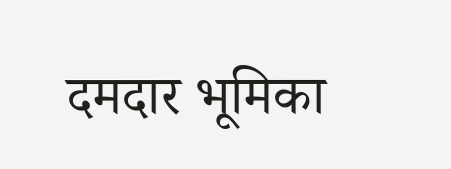दमदार भूमिका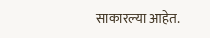साकारल्या आहेत.